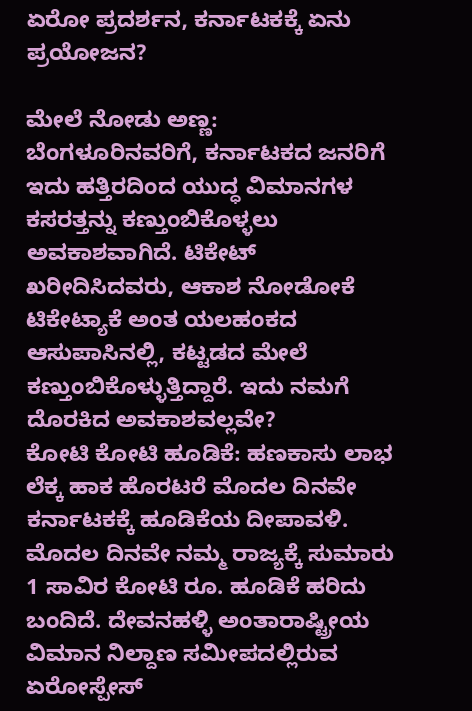ಏರೋ ಪ್ರದರ್ಶನ, ಕರ್ನಾಟಕಕ್ಕೆ ಏನು ಪ್ರಯೋಜನ?

ಮೇಲೆ ನೋಡು ಅಣ್ಣ: ಬೆಂಗಳೂರಿನವರಿಗೆ, ಕರ್ನಾಟಕದ ಜನರಿಗೆ ಇದು ಹತ್ತಿರದಿಂದ ಯುದ್ಧ ವಿಮಾನಗಳ ಕಸರತ್ತನ್ನು ಕಣ್ತುಂಬಿಕೊಳ್ಳಲು ಅವಕಾಶವಾಗಿದೆ. ಟಿಕೇಟ್ ಖರೀದಿಸಿದವರು, ಆಕಾಶ ನೋಡೋಕೆ ಟಿಕೇಟ್ಯಾಕೆ ಅಂತ ಯಲಹಂಕದ ಆಸುಪಾಸಿನಲ್ಲಿ, ಕಟ್ಟಡದ ಮೇಲೆ ಕಣ್ತುಂಬಿಕೊಳ್ಳುತ್ತಿದ್ದಾರೆ. ಇದು ನಮಗೆ ದೊರಕಿದ ಅವಕಾಶವಲ್ಲವೇ?
ಕೋಟಿ ಕೋಟಿ ಹೂಡಿಕೆ: ಹಣಕಾಸು ಲಾಭ ಲೆಕ್ಕ ಹಾಕ ಹೊರಟರೆ ಮೊದಲ ದಿನವೇ ಕರ್ನಾಟಕಕ್ಕೆ ಹೂಡಿಕೆಯ ದೀಪಾವಳಿ. ಮೊದಲ ದಿನವೇ ನಮ್ಮ ರಾಜ್ಯಕ್ಕೆ ಸುಮಾರು 1 ಸಾವಿರ ಕೋಟಿ ರೂ. ಹೂಡಿಕೆ ಹರಿದು ಬಂದಿದೆ. ದೇವನಹಳ್ಳಿ ಅಂತಾರಾಷ್ಟ್ರೀಯ ವಿಮಾನ ನಿಲ್ದಾಣ ಸಮೀಪದಲ್ಲಿರುವ ಏರೋಸ್ಪೇಸ್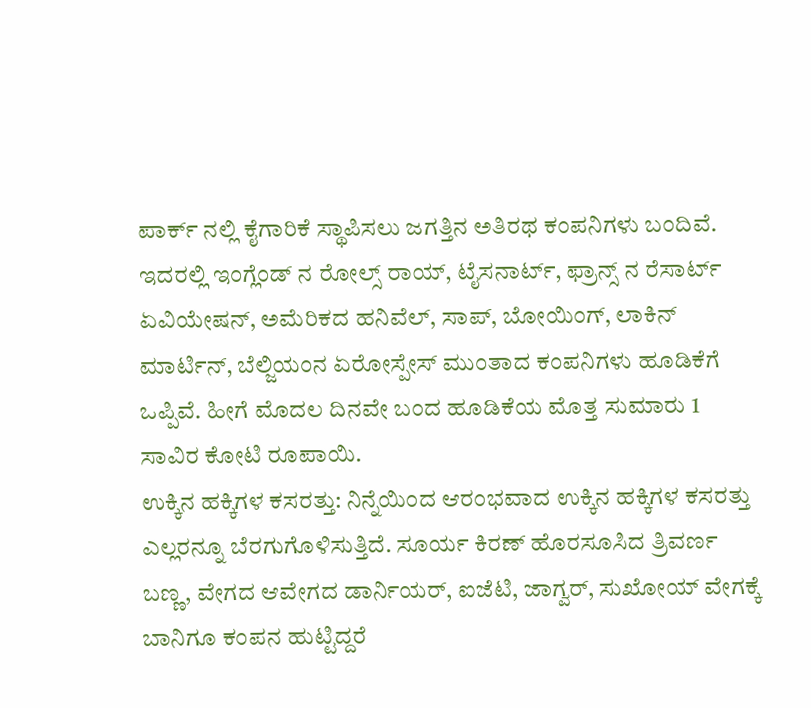ಪಾರ್ಕ್ ನಲ್ಲಿ ಕೈಗಾರಿಕೆ ಸ್ಥಾಪಿಸಲು ಜಗತ್ತಿನ ಅತಿರಥ ಕಂಪನಿಗಳು ಬಂದಿವೆ.
ಇದರಲ್ಲಿ ಇಂಗ್ಲೆಂಡ್ ನ ರೋಲ್ಸ್ ರಾಯ್, ಟೈಸನಾರ್ಟ್, ಫ್ರಾನ್ಸ್ ನ ರೆಸಾರ್ಟ್ ಏವಿಯೇಷನ್, ಅಮೆರಿಕದ ಹನಿವೆಲ್, ಸಾಪ್, ಬೋಯಿಂಗ್, ಲಾಕಿನ್ ಮಾರ್ಟಿನ್, ಬೆಲ್ಜಿಯಂನ ಏರೋಸ್ಪೇಸ್ ಮುಂತಾದ ಕಂಪನಿಗಳು ಹೂಡಿಕೆಗೆ ಒಪ್ಪಿವೆ. ಹೀಗೆ ಮೊದಲ ದಿನವೇ ಬಂದ ಹೂಡಿಕೆಯ ಮೊತ್ತ ಸುಮಾರು 1 ಸಾವಿರ ಕೋಟಿ ರೂಪಾಯಿ.
ಉಕ್ಕಿನ ಹಕ್ಕಿಗಳ ಕಸರತ್ತು: ನಿನ್ನೆಯಿಂದ ಆರಂಭವಾದ ಉಕ್ಕಿನ ಹಕ್ಕಿಗಳ ಕಸರತ್ತು ಎಲ್ಲರನ್ನೂ ಬೆರಗುಗೊಳಿಸುತ್ತಿದೆ. ಸೂರ್ಯ ಕಿರಣ್ ಹೊರಸೂಸಿದ ತ್ರಿವರ್ಣ ಬಣ್ಣ, ವೇಗದ ಆವೇಗದ ಡಾರ್ನಿಯರ್, ಐಜೆಟಿ, ಜಾಗ್ವರ್, ಸುಖೋಯ್ ವೇಗಕ್ಕೆ ಬಾನಿಗೂ ಕಂಪನ ಹುಟ್ಟಿದ್ದರೆ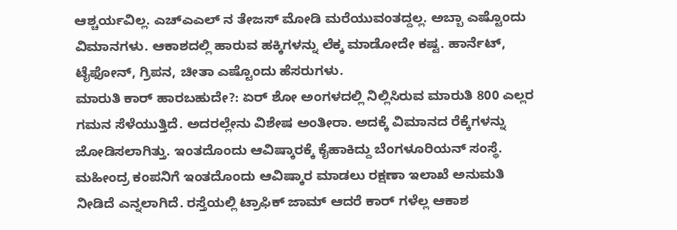ಆಶ್ಚರ್ಯವಿಲ್ಲ. ಎಚ್ಎಎಲ್ ನ ತೇಜಸ್ ಮೋಡಿ ಮರೆಯುವಂತದ್ದಲ್ಲ. ಅಬ್ಬಾ ಎಷ್ಟೊಂದು ವಿಮಾನಗಳು. ಆಕಾಶದಲ್ಲಿ ಹಾರುವ ಹಕ್ಕಿಗಳನ್ನು ಲೆಕ್ಕ ಮಾಡೋದೇ ಕಷ್ಟ. ಹಾರ್ನೆಟ್, ಟೈಫೋನ್, ಗ್ರಿಪನ, ಚೀತಾ ಎಷ್ಟೊಂದು ಹೆಸರುಗಳು.
ಮಾರುತಿ ಕಾರ್ ಹಾರಬಹುದೇ?: ಏರ್ ಶೋ ಅಂಗಳದಲ್ಲಿ ನಿಲ್ಲಿಸಿರುವ ಮಾರುತಿ 800 ಎಲ್ಲರ ಗಮನ ಸೆಳೆಯುತ್ತಿದೆ. ಅದರಲ್ಲೇನು ವಿಶೇಷ ಅಂತೀರಾ. ಅದಕ್ಕೆ ವಿಮಾನದ ರೆಕ್ಕೆಗಳನ್ನು ಜೋಡಿಸಲಾಗಿತ್ತು. ಇಂತದೊಂದು ಆವಿಷ್ಕಾರಕ್ಕೆ ಕೈಹಾಕಿದ್ದು ಬೆಂಗಳೂರಿಯನ್ ಸಂಸ್ಥೆ. ಮಹೀಂದ್ರ ಕಂಪನಿಗೆ ಇಂತದೊಂದು ಆವಿಷ್ಕಾರ ಮಾಡಲು ರಕ್ಷಣಾ ಇಲಾಖೆ ಅನುಮತಿ ನೀಡಿದೆ ಎನ್ನಲಾಗಿದೆ. ರಸ್ತೆಯಲ್ಲಿ ಟ್ರಾಫಿಕ್ ಜಾಮ್ ಆದರೆ ಕಾರ್ ಗಳೆಲ್ಲ ಆಕಾಶ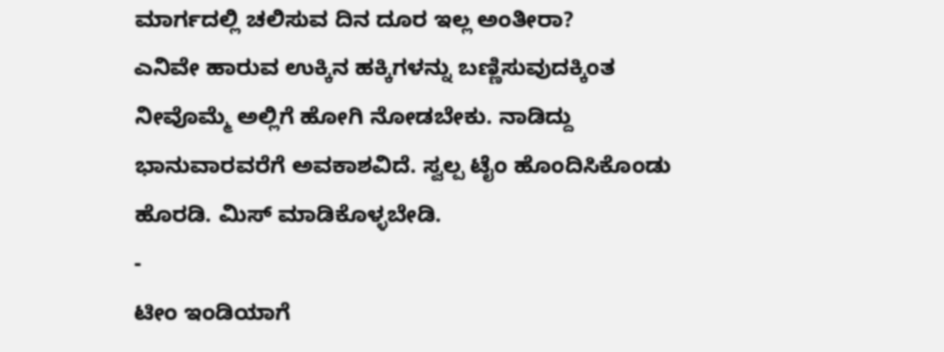ಮಾರ್ಗದಲ್ಲಿ ಚಲಿಸುವ ದಿನ ದೂರ ಇಲ್ಲ ಅಂತೀರಾ?
ಎನಿವೇ ಹಾರುವ ಉಕ್ಕಿನ ಹಕ್ಕಿಗಳನ್ನು ಬಣ್ಣಿಸುವುದಕ್ಕಿಂತ ನೀವೊಮ್ಮೆ ಅಲ್ಲಿಗೆ ಹೋಗಿ ನೋಡಬೇಕು. ನಾಡಿದ್ದು ಭಾನುವಾರವರೆಗೆ ಅವಕಾಶವಿದೆ. ಸ್ವಲ್ಪ ಟೈಂ ಹೊಂದಿಸಿಕೊಂಡು ಹೊರಡಿ. ಮಿಸ್ ಮಾಡಿಕೊಳ್ಳಬೇಡಿ.
-
ಟೀಂ ಇಂಡಿಯಾಗೆ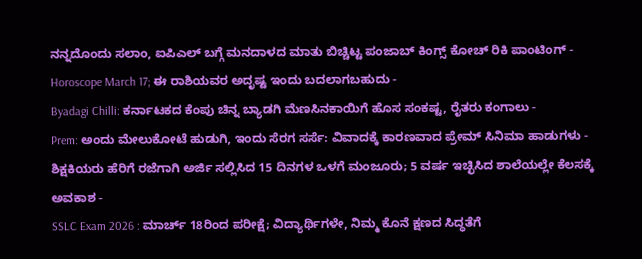ನನ್ನದೊಂದು ಸಲಾಂ, ಐಪಿಎಲ್ ಬಗ್ಗೆ ಮನದಾಳದ ಮಾತು ಬಿಚ್ಚಿಟ್ಟ ಪಂಜಾಬ್ ಕಿಂಗ್ಸ್ ಕೋಚ್ ರಿಕಿ ಪಾಂಟಿಂಗ್ -
Horoscope March 17; ಈ ರಾಶಿಯವರ ಅದೃಷ್ಟ ಇಂದು ಬದಲಾಗಬಹುದು -
Byadagi Chilli: ಕರ್ನಾಟಕದ ಕೆಂಪು ಚಿನ್ನ ಬ್ಯಾಡಗಿ ಮೆಣಸಿನಕಾಯಿಗೆ ಹೊಸ ಸಂಕಷ್ಟ, ರೈತರು ಕಂಗಾಲು -
Prem: ಅಂದು ಮೇಲುಕೋಟೆ ಹುಡುಗಿ, ಇಂದು ಸೆರಗ ಸರ್ಸೆ: ವಿವಾದಕ್ಕೆ ಕಾರಣವಾದ ಪ್ರೇಮ್ ಸಿನಿಮಾ ಹಾಡುಗಳು -
ಶಿಕ್ಷಕಿಯರು ಹೆರಿಗೆ ರಜೆಗಾಗಿ ಅರ್ಜಿ ಸಲ್ಲಿಸಿದ 15 ದಿನಗಳ ಒಳಗೆ ಮಂಜೂರು; 5 ವರ್ಷ ಇಚ್ಛಿಸಿದ ಶಾಲೆಯಲ್ಲೇ ಕೆಲಸಕ್ಕೆ ಅವಕಾಶ -
SSLC Exam 2026 : ಮಾರ್ಚ್ 18ರಿಂದ ಪರೀಕ್ಷೆ; ವಿದ್ಯಾರ್ಥಿಗಳೇ, ನಿಮ್ಮ ಕೊನೆ ಕ್ಷಣದ ಸಿದ್ಧತೆಗೆ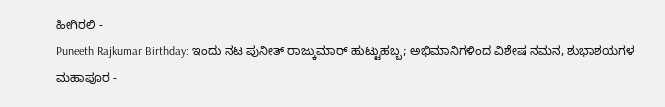ಹೀಗಿರಲಿ -
Puneeth Rajkumar Birthday: ಇಂದು ನಟ ಪುನೀತ್ ರಾಜ್ಕುಮಾರ್ ಹುಟ್ಟುಹಬ್ಬ; ಅಭಿಮಾನಿಗಳಿಂದ ವಿಶೇಷ ನಮನ, ಶುಭಾಶಯಗಳ ಮಹಾಪೂರ -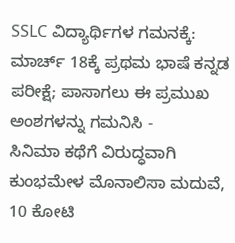SSLC ವಿದ್ಯಾರ್ಥಿಗಳ ಗಮನಕ್ಕೆ: ಮಾರ್ಚ್ 18ಕ್ಕೆ ಪ್ರಥಮ ಭಾಷೆ ಕನ್ನಡ ಪರೀಕ್ಷೆ; ಪಾಸಾಗಲು ಈ ಪ್ರಮುಖ ಅಂಶಗಳನ್ನು ಗಮನಿಸಿ -
ಸಿನಿಮಾ ಕಥೆಗೆ ವಿರುದ್ಧವಾಗಿ ಕುಂಭಮೇಳ ಮೊನಾಲಿಸಾ ಮದುವೆ, 10 ಕೋಟಿ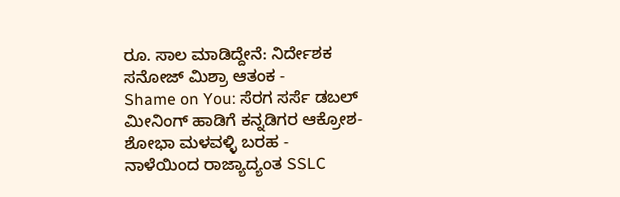ರೂ. ಸಾಲ ಮಾಡಿದ್ದೇನೆ: ನಿರ್ದೇಶಕ ಸನೋಜ್ ಮಿಶ್ರಾ ಆತಂಕ -
Shame on You: ಸೆರಗ ಸರ್ಸೆ ಡಬಲ್ ಮೀನಿಂಗ್ ಹಾಡಿಗೆ ಕನ್ನಡಿಗರ ಆಕ್ರೋಶ-ಶೋಭಾ ಮಳವಳ್ಳಿ ಬರಹ -
ನಾಳೆಯಿಂದ ರಾಜ್ಯಾದ್ಯಂತ SSLC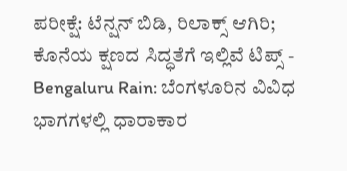ಪರೀಕ್ಷೆ: ಟೆನ್ಷನ್ ಬಿಡಿ, ರಿಲಾಕ್ಸ್ ಆಗಿರಿ; ಕೊನೆಯ ಕ್ಷಣದ ಸಿದ್ಧತೆಗೆ ಇಲ್ಲಿವೆ ಟಿಪ್ಸ್ -
Bengaluru Rain: ಬೆಂಗಳೂರಿನ ವಿವಿಧ ಭಾಗಗಳಲ್ಲಿ ಧಾರಾಕಾರ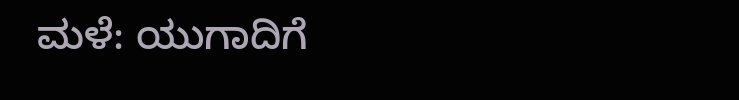ಮಳೆ: ಯುಗಾದಿಗೆ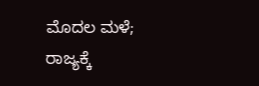ಮೊದಲ ಮಳೆ; ರಾಜ್ಯಕ್ಕೆ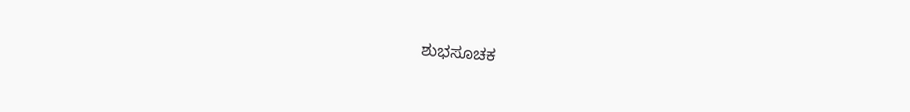ಶುಭಸೂಚಕ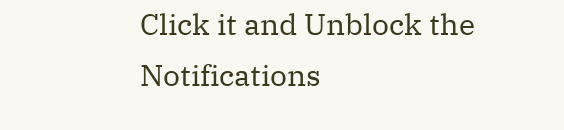Click it and Unblock the Notifications